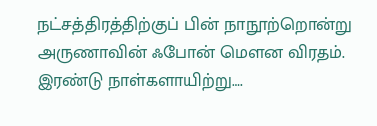நட்சத்திரத்திற்குப் பின் நாநூற்றொன்று
அருணாவின் ஃபோன் மௌன விரதம். இரண்டு நாள்களாயிற்று….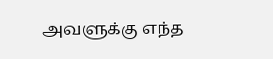அவளுக்கு எந்த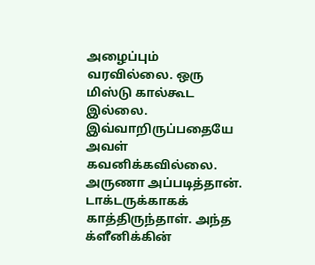அழைப்பும் வரவில்லை. ஒரு மிஸ்டு கால்கூட இல்லை. இவ்வாறிருப்பதையே அவள் கவனிக்கவில்லை. அருணா அப்படித்தான்.
டாக்டருக்காகக் காத்திருந்தாள். அந்த க்ளீனிக்கின்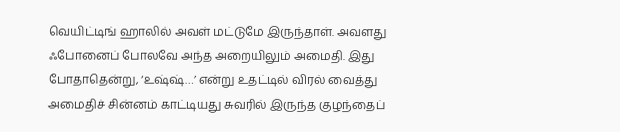வெயிட்டிங் ஹாலில் அவள் மட்டுமே இருந்தாள். அவளது ஃபோனைப் போலவே அந்த அறையிலும் அமைதி. இது போதாதென்று, ‘உஷ்ஷ்…’ என்று உதட்டில் விரல் வைத்து அமைதிச் சின்னம் காட்டியது சுவரில் இருந்த குழந்தைப்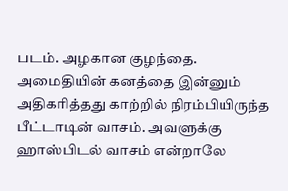படம். அழகான குழந்தை.
அமைதியின் கனத்தை இன்னும் அதிகரித்தது காற்றில் நிரம்பியிருந்த பீட்டாடின் வாசம். அவளுக்கு ஹாஸ்பிடல் வாசம் என்றாலே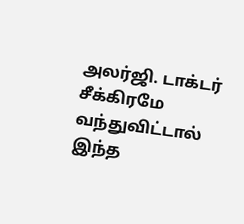அலர்ஜி. டாக்டர் சீக்கிரமே வந்துவிட்டால் இந்த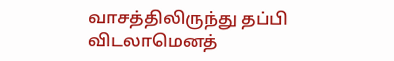வாசத்திலிருந்து தப்பி விடலாமெனத்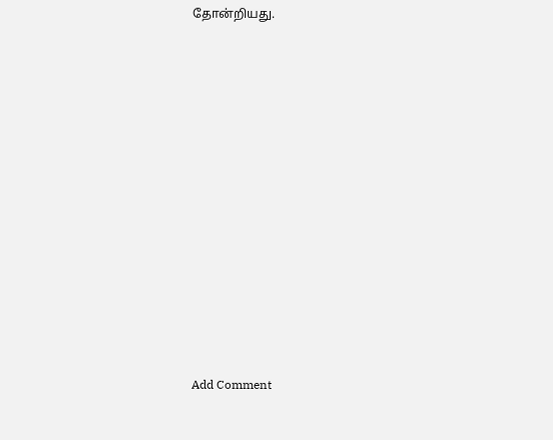தோன்றியது.















Add Comment